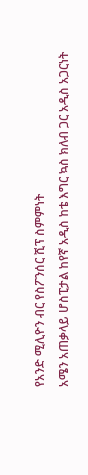የአንድ ሚሊዮን ብር የስፖንሰር ሺፕ ስምምነት
አሜን አጠቃላይ ሆስፒታል ከየኛ አዲስ ከቴ እግር ኳስ ክለብ ጋር አዲስ አጋርነት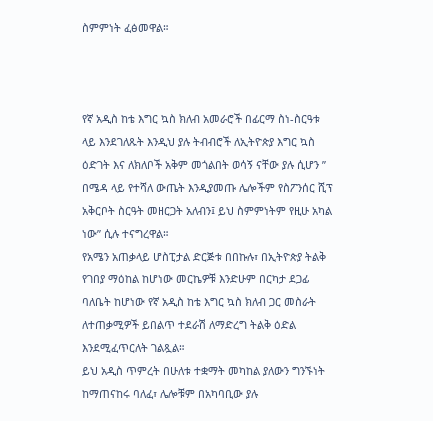ስምምነት ፈፅመዋል።



የኛ አዲስ ከቴ እግር ኳስ ክለብ አመራሮች በፊርማ ስነ-ስርዓቱ ላይ እንደገለጹት እንዲህ ያሉ ትብብሮች ለኢትዮጵያ እግር ኳስ ዕድገት እና ለክለቦች አቅም መጎልበት ወሳኝ ናቸው ያሉ ሲሆን ” በሜዳ ላይ የተሻለ ውጤት እንዲያመጡ ሌሎችም የስፖንሰር ሺፕ አቅርቦት ስርዓት መዘርጋት አለብን፤ ይህ ስምምነትም የዚሁ አካል ነው” ሲሉ ተናግረዋል።
የአሜን አጠቃላይ ሆስፒታል ድርጅቱ በበኩሉ፣ በኢትዮጵያ ትልቅ የገበያ ማዕከል ከሆነው መርኬዎቹ እንድሁም በርካታ ደጋፊ ባለቤት ከሆነው የኛ አዲስ ከቴ እግር ኳስ ክለብ ጋር መስራት ለተጠቃሚዎች ይበልጥ ተደራሽ ለማድረግ ትልቅ ዕድል እንደሚፈጥርለት ገልጿል።
ይህ አዲስ ጥምረት በሁለቱ ተቋማት መካከል ያለውን ግንኙነት ከማጠናከሩ ባለፈ፣ ሌሎቹም በአካባቢው ያሉ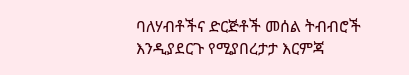ባለሃብቶችና ድርጅቶች መሰል ትብብሮች እንዲያደርጉ የሚያበረታታ እርምጃ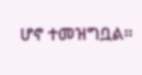ሆኖ ተመዝግቧል።